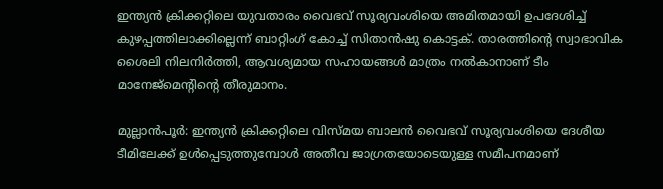ഇന്ത്യൻ ക്രിക്കറ്റിലെ യുവതാരം വൈഭവ് സൂര്യവംശിയെ അമിതമായി ഉപദേശിച്ച് കുഴപ്പത്തിലാക്കില്ലെന്ന് ബാറ്റിംഗ് കോച്ച് സിതാന്‍ഷു കൊട്ടക്. താരത്തിന്റെ സ്വാഭാവിക ശൈലി നിലനിർത്തി, ആവശ്യമായ സഹായങ്ങൾ മാത്രം നൽകാനാണ് ടീം മാനേജ്മെന്റിന്റെ തീരുമാനം.

മുല്ലാന്‍പൂര്‍: ഇന്ത്യന്‍ ക്രിക്കറ്റിലെ വിസ്മയ ബാലന്‍ വൈഭവ് സൂര്യവംശിയെ ദേശീയ ടീമിലേക്ക് ഉള്‍പ്പെടുത്തുമ്പോള്‍ അതീവ ജാഗ്രതയോടെയുള്ള സമീപനമാണ്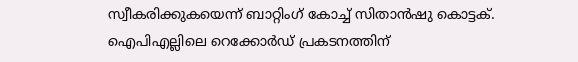സ്വീകരിക്കുകയെന്ന് ബാറ്റിംഗ് കോച്ച് സിതാന്‍ഷു കൊട്ടക്. ഐപിഎല്ലിലെ റെക്കോര്‍ഡ് പ്രകടനത്തിന്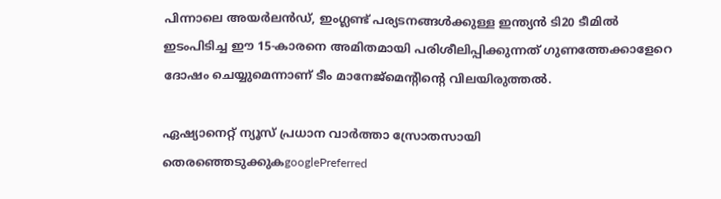പിന്നാലെ അയര്‍ലന്‍ഡ്, ഇംഗ്ലണ്ട് പര്യടനങ്ങള്‍ക്കുള്ള ഇന്ത്യന്‍ ടി20 ടീമില്‍ ഇടംപിടിച്ച ഈ 15-കാരനെ അമിതമായി പരിശീലിപ്പിക്കുന്നത് ഗുണത്തേക്കാളേറെ ദോഷം ചെയ്യുമെന്നാണ് ടീം മാനേജ്മെന്റിന്റെ വിലയിരുത്തല്‍.

ഏഷ്യാനെറ്റ് ന്യൂസ് പ്രധാന വാർത്താ സ്രോതസായി തെരഞ്ഞെടുക്കുകgooglePreferred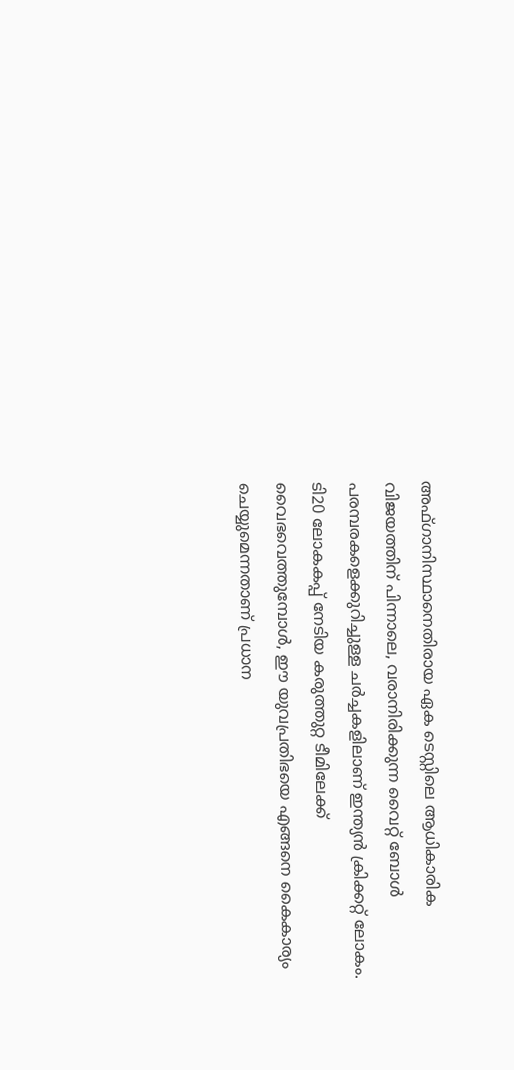അഫ്ഗാനിസ്ഥാനെതിരായ ഏക ടെസ്റ്റിലെ ആധികാരിക വിജയത്തിന് പിന്നാലെ, വരാനിരിക്കുന്ന വൈറ്റ് ബോള്‍ പരമ്പരകളെക്കുറിച്ചുള്ള ചര്‍ച്ചകളിലാണ് ഇന്ത്യന്‍ ക്രിക്കറ്റ് ലോകം. ടി20 ലോകകപ്പ് നേടിയ കരുത്തുറ്റ ടീമിലേക്ക് വൈഭവെത്തുമ്പോള്‍, ഈ യുവപ്രതിഭയെ എങ്ങനെ കൈകാര്യം ചെയ്യുമെന്നതാണ് പ്രധാന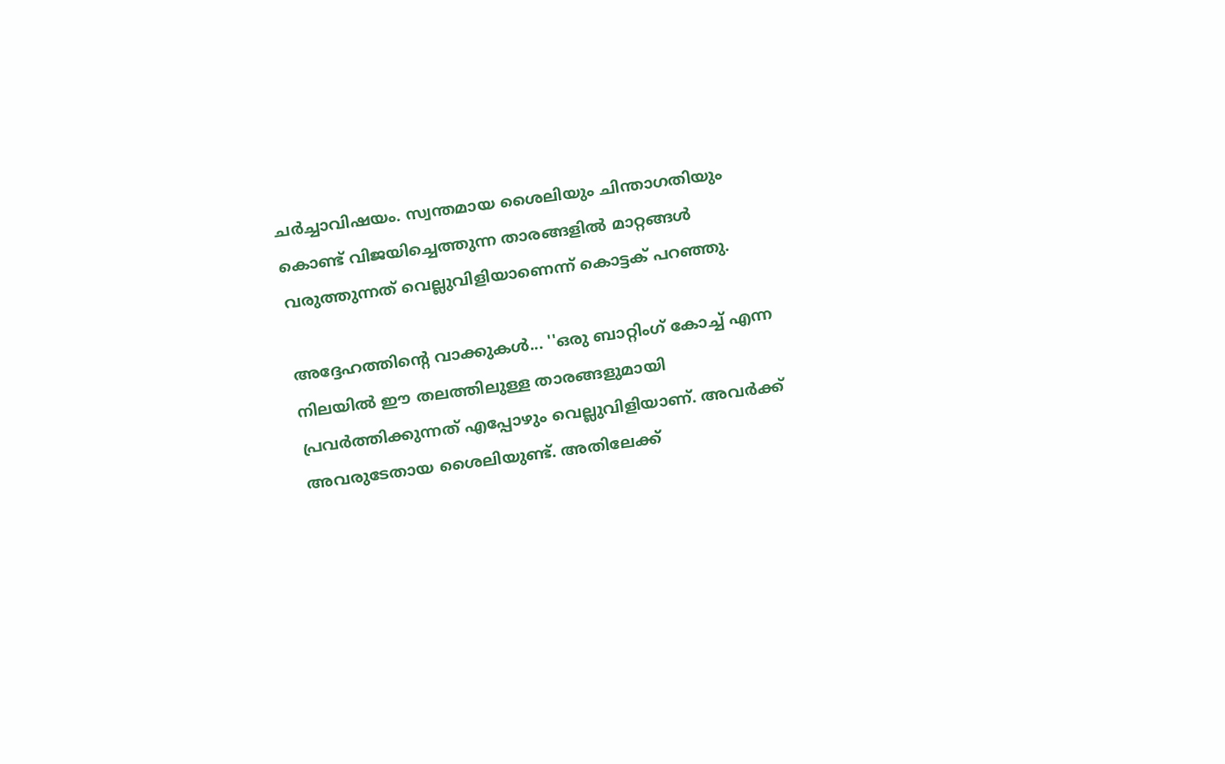ചര്‍ച്ചാവിഷയം. സ്വന്തമായ ശൈലിയും ചിന്താഗതിയും കൊണ്ട് വിജയിച്ചെത്തുന്ന താരങ്ങളില്‍ മാറ്റങ്ങള്‍ വരുത്തുന്നത് വെല്ലുവിളിയാണെന്ന് കൊട്ടക് പറഞ്ഞു.

അദ്ദേഹത്തിന്റെ വാക്കുകള്‍... ''ഒരു ബാറ്റിംഗ് കോച്ച് എന്ന നിലയില്‍ ഈ തലത്തിലുള്ള താരങ്ങളുമായി പ്രവര്‍ത്തിക്കുന്നത് എപ്പോഴും വെല്ലുവിളിയാണ്. അവര്‍ക്ക് അവരുടേതായ ശൈലിയുണ്ട്. അതിലേക്ക്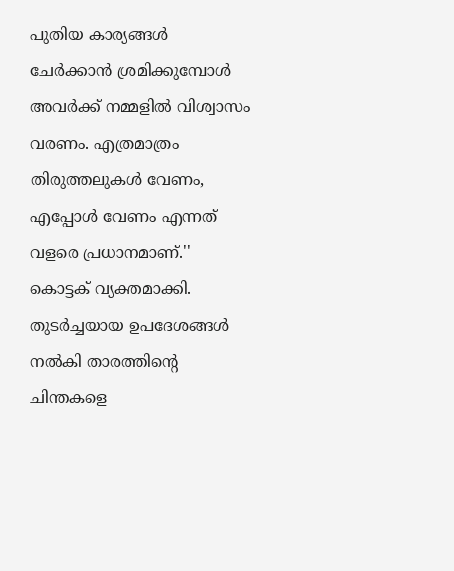പുതിയ കാര്യങ്ങള്‍ ചേര്‍ക്കാന്‍ ശ്രമിക്കുമ്പോള്‍ അവര്‍ക്ക് നമ്മളില്‍ വിശ്വാസം വരണം. എത്രമാത്രം തിരുത്തലുകള്‍ വേണം, എപ്പോള്‍ വേണം എന്നത് വളരെ പ്രധാനമാണ്.'' കൊട്ടക് വ്യക്തമാക്കി. തുടര്‍ച്ചയായ ഉപദേശങ്ങള്‍ നല്‍കി താരത്തിന്റെ ചിന്തകളെ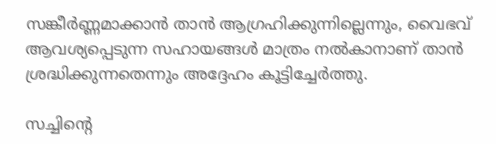സങ്കീര്‍ണ്ണമാക്കാന്‍ താന്‍ ആഗ്രഹിക്കുന്നില്ലെന്നും, വൈഭവ് ആവശ്യപ്പെടുന്ന സഹായങ്ങള്‍ മാത്രം നല്‍കാനാണ് താന്‍ ശ്രദ്ധിക്കുന്നതെന്നും അദ്ദേഹം കൂട്ടിച്ചേര്‍ത്തു.

സച്ചിന്റെ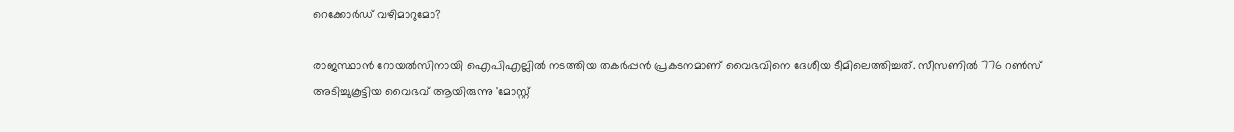റെക്കോര്‍ഡ് വഴിമാറുമോ?

രാജസ്ഥാന്‍ റോയല്‍സിനായി ഐപിഎല്ലില്‍ നടത്തിയ തകര്‍പ്പന്‍ പ്രകടനമാണ് വൈഭവിനെ ദേശീയ ടീമിലെത്തിച്ചത്. സീസണില്‍ 776 റണ്‍സ് അടിച്ചുകൂട്ടിയ വൈഭവ് ആയിരുന്നു 'മോസ്റ്റ്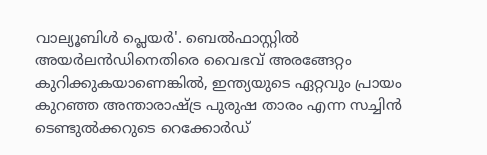വാല്യൂബിള്‍ പ്ലെയര്‍'. ബെല്‍ഫാസ്റ്റില്‍ അയര്‍ലന്‍ഡിനെതിരെ വൈഭവ് അരങ്ങേറ്റം കുറിക്കുകയാണെങ്കില്‍, ഇന്ത്യയുടെ ഏറ്റവും പ്രായം കുറഞ്ഞ അന്താരാഷ്ട്ര പുരുഷ താരം എന്ന സച്ചിന്‍ ടെണ്ടുല്‍ക്കറുടെ റെക്കോര്‍ഡ്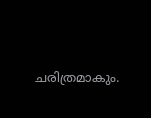ചരിത്രമാകും.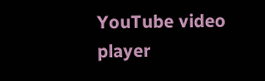YouTube video player